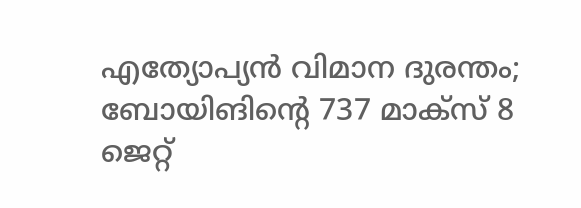എത്യോപ്യന്‍ വിമാന ദുരന്തം; ബോയിങിന്റെ 737 മാക്സ് 8 ജെറ്റ്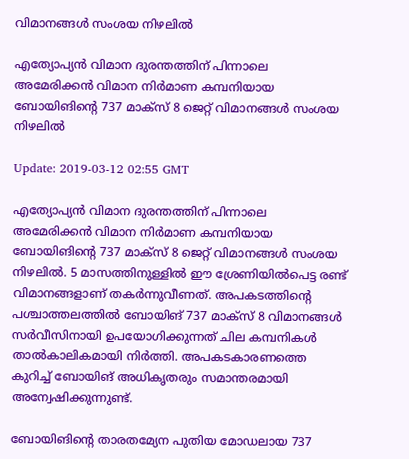വിമാനങ്ങള്‍ സംശയ നിഴലില്‍

എത്യോപ്യന്‍ വിമാന ദുരന്തത്തിന് പിന്നാലെ അമേരിക്കന്‍ വിമാന നിര്‍മാണ കമ്പനിയായ ബോയിങിന്റെ 737 മാക്സ് 8 ജെറ്റ് വിമാനങ്ങള്‍ സംശയ നിഴലില്‍

Update: 2019-03-12 02:55 GMT

എത്യോപ്യന്‍ വിമാന ദുരന്തത്തിന് പിന്നാലെ അമേരിക്കന്‍ വിമാന നിര്‍മാണ കമ്പനിയായ ബോയിങിന്റെ 737 മാക്സ് 8 ജെറ്റ് വിമാനങ്ങള്‍ സംശയ നിഴലില്‍. 5 മാസത്തിനുള്ളില്‍ ഈ ശ്രേണിയില്‍പെട്ട രണ്ട് വിമാനങ്ങളാണ് തകര്‍ന്നുവീണത്. അപകടത്തിന്റെ പശ്ചാത്തലത്തില്‍ ബോയിങ് 737 മാക്സ് 8 വിമാനങ്ങള്‍ സര്‍വീസിനായി ഉപയോഗിക്കുന്നത് ചില കമ്പനികള്‍ താല്‍കാലികമായി നിര്‍ത്തി. അപകടകാരണത്തെ കുറിച്ച് ബോയിങ് അധികൃതരും സമാന്തരമായി അന്വേഷിക്കുന്നുണ്ട്.

ബോയിങിന്റെ താരതമ്യേന പുതിയ മോഡലായ 737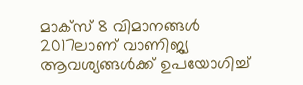മാക്സ് 8 വിമാനങ്ങള്‍ 2017ലാണ് വാണിജ്യ ആവശ്യങ്ങള്‍ക്ക് ഉപയോഗിച്ച്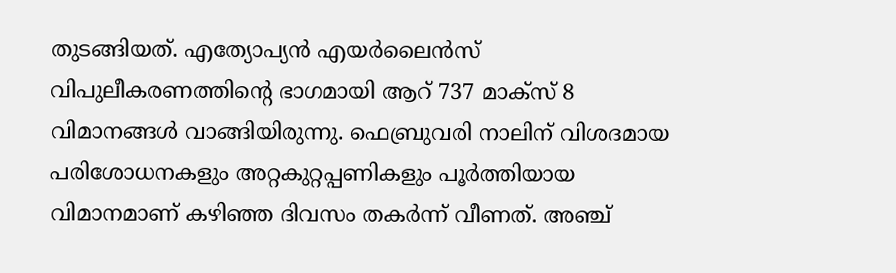തുടങ്ങിയത്. എത്യോപ്യന്‍ എയര്‍ലൈന്‍സ് വിപുലീകരണത്തിന്റെ ഭാഗമായി ആറ് 737 മാക്സ് 8 വിമാനങ്ങള്‍ വാങ്ങിയിരുന്നു. ഫെബ്രുവരി നാലിന് വിശദമായ പരിശോധനകളും അറ്റകുറ്റപ്പണികളും പൂര്‍ത്തിയായ വിമാനമാണ് കഴിഞ്ഞ ദിവസം തകര്‍ന്ന് വീണത്. അഞ്ച്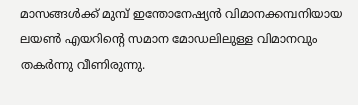മാസങ്ങള്‍ക്ക് മുമ്പ് ഇന്തോനേഷ്യന്‍ വിമാനക്കമ്പനിയായ ലയണ്‍ എയറിന്റെ സമാന മോഡലിലുള്ള വിമാനവും തകര്‍ന്നു വീണിരുന്നു.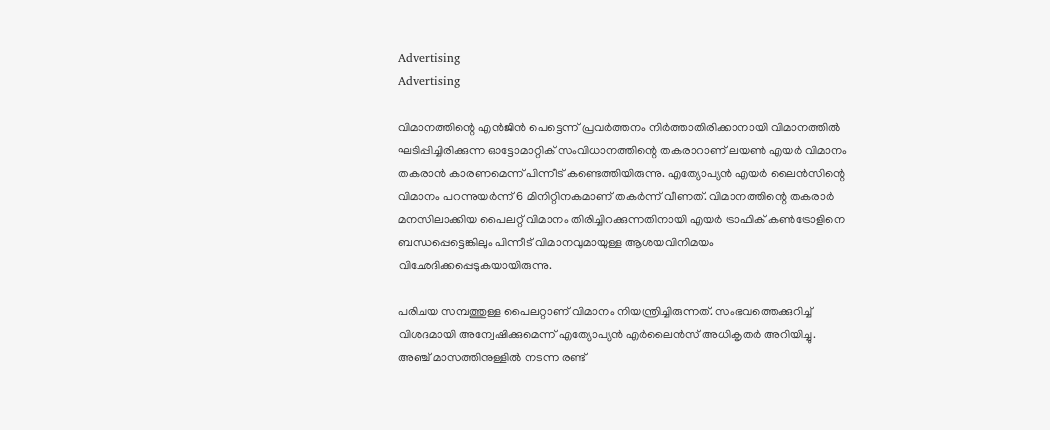Advertising
Advertising

വിമാനത്തിന്റെ എന്‍ജിന്‍ പെട്ടെന്ന് പ്രവര്‍ത്തനം നിര്‍ത്താതിരിക്കാനായി വിമാനത്തില്‍ ഘടിപ്പിച്ചിരിക്കുന്ന ഓട്ടോമാറ്റിക് സംവിധാനത്തിന്റെ തകരാറാണ് ലയണ്‍ എയര്‍ വിമാനം തകരാന്‍ കാരണമെന്ന് പിന്നീട് കണ്ടെത്തിയിരുന്നു. എത്യോപ്യന്‍ എയര്‍ ലൈന്‍സിന്റെ വിമാനം പറന്നുയര്‍ന്ന് 6 മിനിറ്റിനകമാണ് തകര്‍ന്ന് വീണത്. വിമാനത്തിന്റെ തകരാര്‍ മനസിലാക്കിയ പൈലറ്റ് വിമാനം തിരിച്ചിറക്കുന്നതിനായി എയര്‍ ട്രാഫിക് കണ്‍ട്രോളിനെ ബന്ധപ്പെട്ടെങ്കിലും പിന്നീട് വിമാനവുമായുള്ള ആശയവിനിമയം വിഛേദിക്കപ്പെടുകയായിരുന്നു.

പരിചയ സമ്പത്തുള്ള പൈലറ്റാണ് വിമാനം നിയന്ത്രിച്ചിരുന്നത്. സംഭവത്തെക്കുറിച്ച് വിശദമായി അന്വേഷിക്കുമെന്ന് എത്യോപ്യന്‍ എര്‍ലൈന്‍സ് അധികൃതര്‍ അറിയിച്ചു. അഞ്ച് മാസത്തിനുള്ളില്‍ നടന്ന രണ്ട്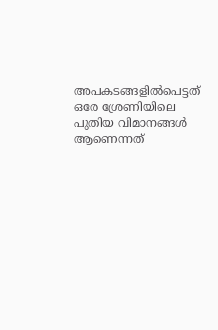അപകടങ്ങളില്‍പെട്ടത് ഒരേ ശ്രേണിയിലെ പുതിയ വിമാനങ്ങള്‍ ആണെന്നത്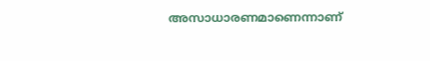അസാധാരണമാണെന്നാണ്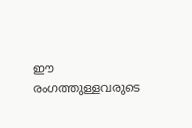ഈ രംഗത്തുള്ളവരുടെ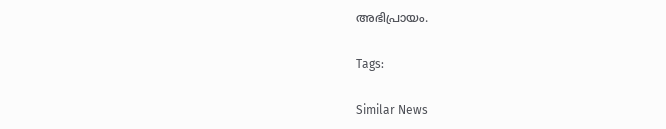അഭിപ്രായം.

Tags:

Similar News